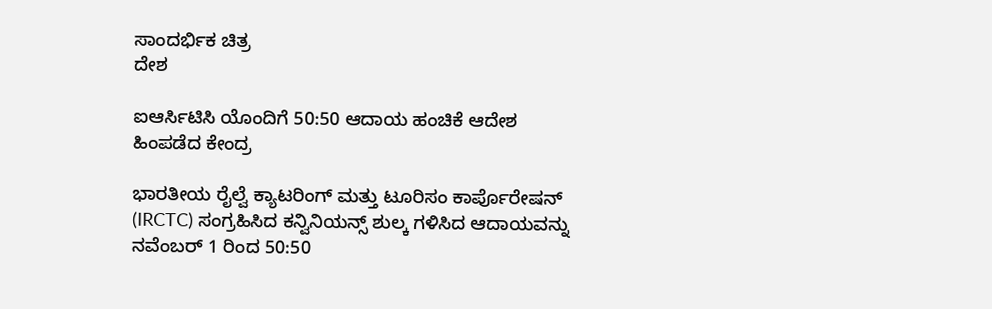ಸಾಂದರ್ಭಿಕ ಚಿತ್ರ
ದೇಶ

ಐಆರ್ಸಿಟಿಸಿ ಯೊಂದಿಗೆ 50:50 ಆದಾಯ ಹಂಚಿಕೆ ಆದೇಶ ಹಿಂಪಡೆದ ಕೇಂದ್ರ

ಭಾರತೀಯ ರೈಲ್ವೆ ಕ್ಯಾಟರಿಂಗ್ ಮತ್ತು ಟೂರಿಸಂ ಕಾರ್ಪೊರೇಷನ್ (IRCTC) ಸಂಗ್ರಹಿಸಿದ ಕನ್ವಿನಿಯನ್ಸ್ ಶುಲ್ಕ ಗಳಿಸಿದ ಆದಾಯವನ್ನು ನವೆಂಬರ್ 1 ರಿಂದ 50:50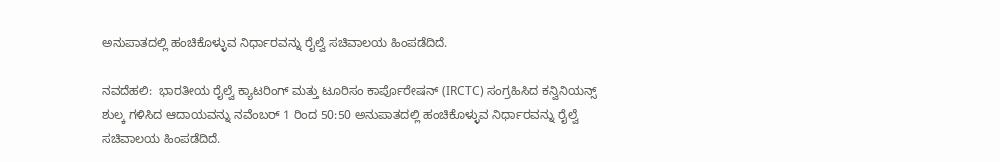ಅನುಪಾತದಲ್ಲಿ ಹಂಚಿಕೊಳ್ಳುವ ನಿರ್ಧಾರವನ್ನು ರೈಲ್ವೆ ಸಚಿವಾಲಯ ಹಿಂಪಡೆದಿದೆ.

ನವದೆಹಲಿ:  ಭಾರತೀಯ ರೈಲ್ವೆ ಕ್ಯಾಟರಿಂಗ್ ಮತ್ತು ಟೂರಿಸಂ ಕಾರ್ಪೊರೇಷನ್ (IRCTC) ಸಂಗ್ರಹಿಸಿದ ಕನ್ವಿನಿಯನ್ಸ್ ಶುಲ್ಕ ಗಳಿಸಿದ ಆದಾಯವನ್ನು ನವೆಂಬರ್ 1 ರಿಂದ 50:50 ಅನುಪಾತದಲ್ಲಿ ಹಂಚಿಕೊಳ್ಳುವ ನಿರ್ಧಾರವನ್ನು ರೈಲ್ವೆ ಸಚಿವಾಲಯ ಹಿಂಪಡೆದಿದೆ.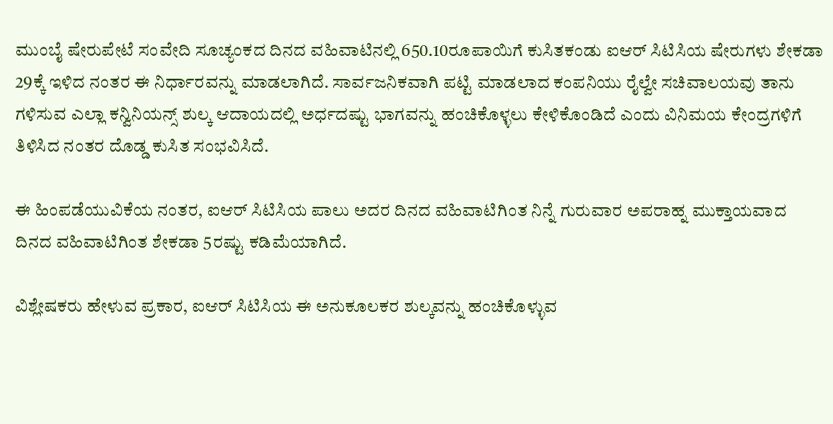ಮುಂಬೈ ಷೇರುಪೇಟೆ ಸಂವೇದಿ ಸೂಚ್ಯಂಕದ ದಿನದ ವಹಿವಾಟಿನಲ್ಲಿ 650.10ರೂಪಾಯಿಗೆ ಕುಸಿತಕಂಡು ಐಆರ್ ಸಿಟಿಸಿಯ ಷೇರುಗಳು ಶೇಕಡಾ 29ಕ್ಕೆ ಇಳಿದ ನಂತರ ಈ ನಿರ್ಧಾರವನ್ನು ಮಾಡಲಾಗಿದೆ. ಸಾರ್ವಜನಿಕವಾಗಿ ಪಟ್ಟಿ ಮಾಡಲಾದ ಕಂಪನಿಯು ರೈಲ್ವೇ ಸಚಿವಾಲಯವು ತಾನು ಗಳಿಸುವ ಎಲ್ಲಾ ಕನ್ವಿನಿಯನ್ಸ್ ಶುಲ್ಕ ಆದಾಯದಲ್ಲಿ ಅರ್ಧದಷ್ಟು ಭಾಗವನ್ನು ಹಂಚಿಕೊಳ್ಳಲು ಕೇಳಿಕೊಂಡಿದೆ ಎಂದು ವಿನಿಮಯ ಕೇಂದ್ರಗಳಿಗೆ ತಿಳಿಸಿದ ನಂತರ ದೊಡ್ಡ ಕುಸಿತ ಸಂಭವಿಸಿದೆ.

ಈ ಹಿಂಪಡೆಯುವಿಕೆಯ ನಂತರ, ಐಆರ್ ಸಿಟಿಸಿಯ ಪಾಲು ಅದರ ದಿನದ ವಹಿವಾಟಿಗಿಂತ ನಿನ್ನೆ ಗುರುವಾರ ಅಪರಾಹ್ನ ಮುಕ್ತಾಯವಾದ ದಿನದ ವಹಿವಾಟಿಗಿಂತ ಶೇಕಡಾ 5ರಷ್ಟು ಕಡಿಮೆಯಾಗಿದೆ.

ವಿಶ್ಲೇಷಕರು ಹೇಳುವ ಪ್ರಕಾರ, ಐಆರ್ ಸಿಟಿಸಿಯ ಈ ಅನುಕೂಲಕರ ಶುಲ್ಕವನ್ನು ಹಂಚಿಕೊಳ್ಳುವ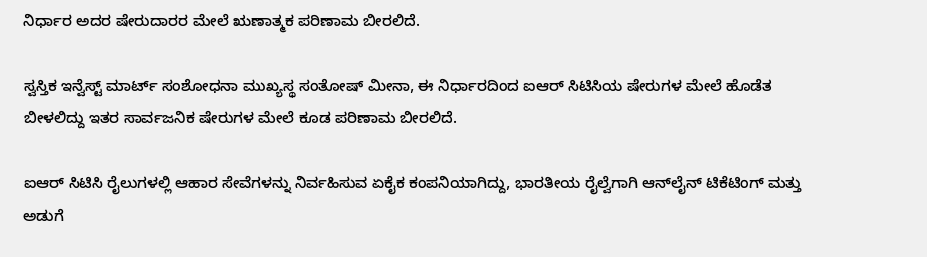ನಿರ್ಧಾರ ಅದರ ಷೇರುದಾರರ ಮೇಲೆ ಋಣಾತ್ಮಕ ಪರಿಣಾಮ ಬೀರಲಿದೆ.

ಸ್ವಸ್ತಿಕ ಇನ್ವೆಸ್ಟ್ ಮಾರ್ಟ್ ಸಂಶೋಧನಾ ಮುಖ್ಯಸ್ಥ ಸಂತೋಷ್ ಮೀನಾ, ಈ ನಿರ್ಧಾರದಿಂದ ಐಆರ್ ಸಿಟಿಸಿಯ ಷೇರುಗಳ ಮೇಲೆ ಹೊಡೆತ ಬೀಳಲಿದ್ದು ಇತರ ಸಾರ್ವಜನಿಕ ಷೇರುಗಳ ಮೇಲೆ ಕೂಡ ಪರಿಣಾಮ ಬೀರಲಿದೆ.

ಐಆರ್ ಸಿಟಿಸಿ ರೈಲುಗಳಲ್ಲಿ ಆಹಾರ ಸೇವೆಗಳನ್ನು ನಿರ್ವಹಿಸುವ ಏಕೈಕ ಕಂಪನಿಯಾಗಿದ್ದು, ಭಾರತೀಯ ರೈಲ್ವೆಗಾಗಿ ಆನ್‌ಲೈನ್ ಟಿಕೆಟಿಂಗ್ ಮತ್ತು ಅಡುಗೆ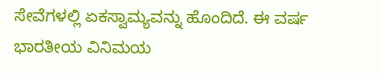ಸೇವೆಗಳಲ್ಲಿ ಏಕಸ್ವಾಮ್ಯವನ್ನು ಹೊಂದಿದೆ. ಈ ವರ್ಷ ಭಾರತೀಯ ವಿನಿಮಯ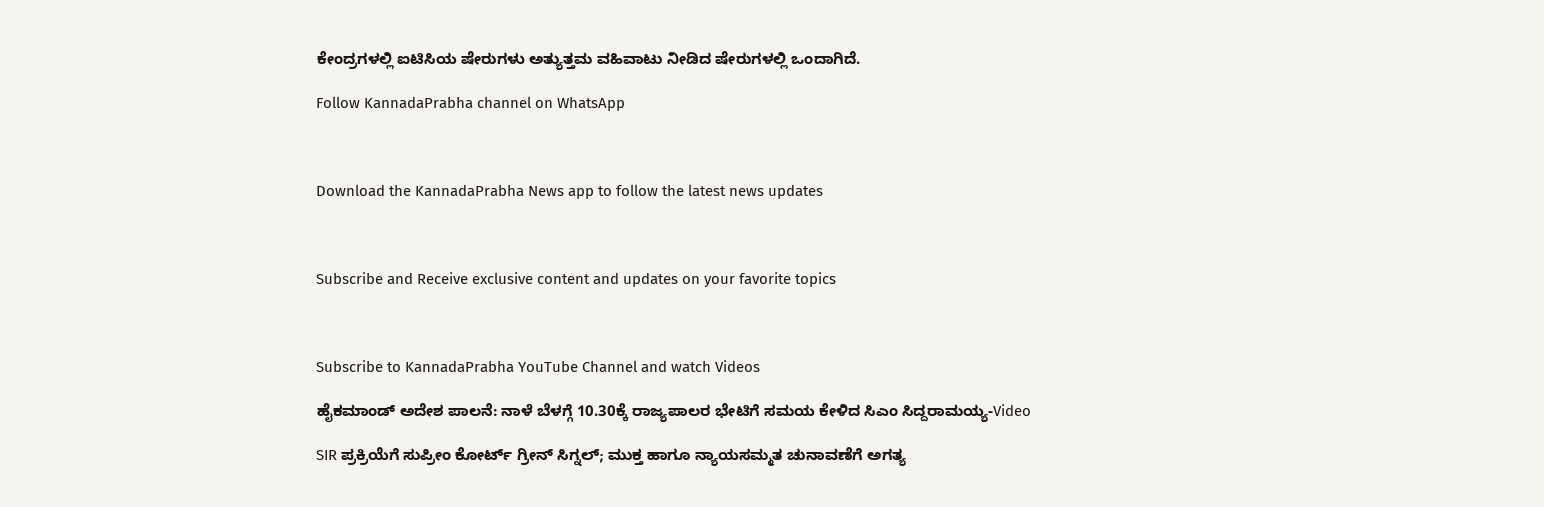ಕೇಂದ್ರಗಳಲ್ಲಿ ಐಟಿಸಿಯ ಷೇರುಗಳು ಅತ್ಯುತ್ತಮ ವಹಿವಾಟು ನೀಡಿದ ಷೇರುಗಳಲ್ಲಿ ಒಂದಾಗಿದೆ.

Follow KannadaPrabha channel on WhatsApp



Download the KannadaPrabha News app to follow the latest news updates



Subscribe and Receive exclusive content and updates on your favorite topics



Subscribe to KannadaPrabha YouTube Channel and watch Videos

ಹೈಕಮಾಂಡ್ ಅದೇಶ ಪಾಲನೆ: ನಾಳೆ ಬೆಳಗ್ಗೆ 10.30ಕ್ಕೆ ರಾಜ್ಯಪಾಲರ ಭೇಟಿಗೆ ಸಮಯ ಕೇಳಿದ ಸಿಎಂ ಸಿದ್ದರಾಮಯ್ಯ-Video

SIR ಪ್ರಕ್ರಿಯೆಗೆ ಸುಪ್ರೀಂ ಕೋರ್ಟ್ ಗ್ರೀನ್ ಸಿಗ್ನಲ್; ಮುಕ್ತ ಹಾಗೂ ನ್ಯಾಯಸಮ್ಮತ ಚುನಾವಣೆಗೆ ಅಗತ್ಯ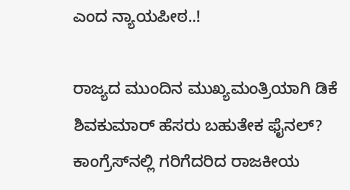ಎಂದ ನ್ಯಾಯಪೀಠ..!

ರಾಜ್ಯದ ಮುಂದಿನ ಮುಖ್ಯಮಂತ್ರಿಯಾಗಿ ಡಿಕೆ ಶಿವಕುಮಾರ್ ಹೆಸರು ಬಹುತೇಕ ಫೈನಲ್? ಕಾಂಗ್ರೆಸ್‌ನಲ್ಲಿ ಗರಿಗೆದರಿದ ರಾಜಕೀಯ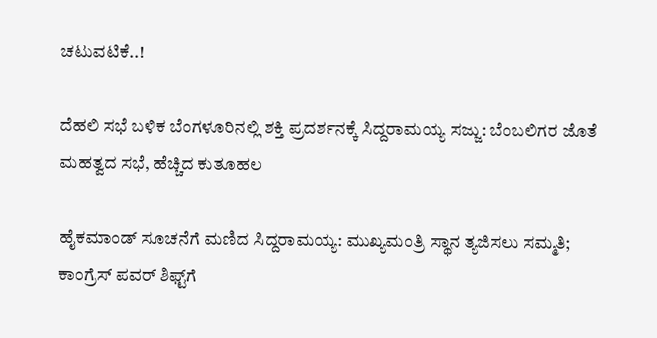ಚಟುವಟಿಕೆ..!

ದೆಹಲಿ ಸಭೆ ಬಳಿಕ ಬೆಂಗಳೂರಿನಲ್ಲಿ ಶಕ್ತಿ ಪ್ರದರ್ಶನಕ್ಕೆ ಸಿದ್ದರಾಮಯ್ಯ ಸಜ್ಜು: ಬೆಂಬಲಿಗರ ಜೊತೆ ಮಹತ್ವದ ಸಭೆ, ಹೆಚ್ಚಿದ ಕುತೂಹಲ

ಹೈಕಮಾಂಡ್ ಸೂಚನೆಗೆ ಮಣಿದ ಸಿದ್ದರಾಮಯ್ಯ: ಮುಖ್ಯಮಂತ್ರಿ ಸ್ಥಾನ ತ್ಯಜಿಸಲು ಸಮ್ಮತಿ; ಕಾಂಗ್ರೆಸ್ ಪವರ್ ಶಿಫ್ಟ್‌ಗೆ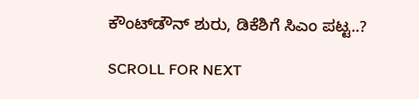ಕೌಂಟ್‌ಡೌನ್ ಶುರು, ಡಿಕೆಶಿಗೆ ಸಿಎಂ ಪಟ್ಟ..?

SCROLL FOR NEXT